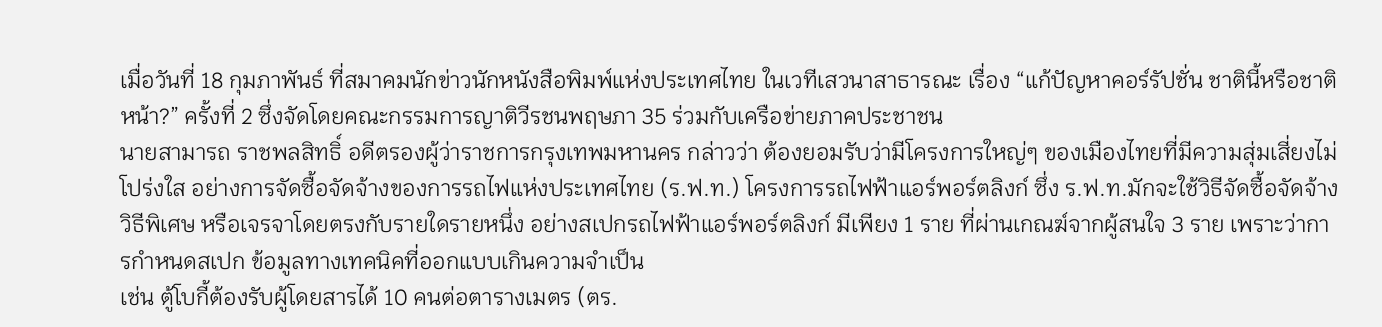เมื่อวันที่ 18 กุมภาพันธ์ ที่สมาคมนักข่าวนักหนังสือพิมพ์แห่งประเทศไทย ในเวทีเสวนาสาธารณะ เรื่อง “แก้ปัญหาคอร์รัปชั่น ชาตินี้หรือชาติหน้า?” ครั้งที่ 2 ซึ่งจัดโดยคณะกรรมการญาติวีรชนพฤษภา 35 ร่วมกับเครือข่ายภาคประชาชน
นายสามารถ ราชพลสิทธิ์ อดีตรองผู้ว่าราชการกรุงเทพมหานคร กล่าวว่า ต้องยอมรับว่ามีโครงการใหญ่ๆ ของเมืองไทยที่มีความสุ่มเสี่ยงไม่โปร่งใส อย่างการจัดซื้อจัดจ้างของการรถไฟแห่งประเทศไทย (ร.ฟ.ท.) โครงการรถไฟฟ้าแอร์พอร์ตลิงก์ ซึ่ง ร.ฟ.ท.มักจะใช้วิธีจัดซื้อจัดจ้างวิธีพิเศษ หรือเจรจาโดยตรงกับรายใดรายหนึ่ง อย่างสเปกรถไฟฟ้าแอร์พอร์ตลิงก์ มีเพียง 1 ราย ที่ผ่านเกณฆ์จากผู้สนใจ 3 ราย เพราะว่าการกำหนดสเปก ข้อมูลทางเทคนิคที่ออกแบบเกินความจำเป็น
เช่น ตู้โบกี้ต้องรับผู้โดยสารได้ 10 คนต่อตารางเมตร (ตร.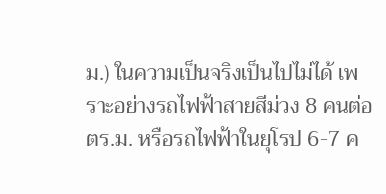ม.) ในความเป็นจริงเป็นไปไม่ได้ เพราะอย่างรถไฟฟ้าสายสีม่วง 8 คนต่อ ตร.ม. หรือรถไฟฟ้าในยุโรป 6-7 ค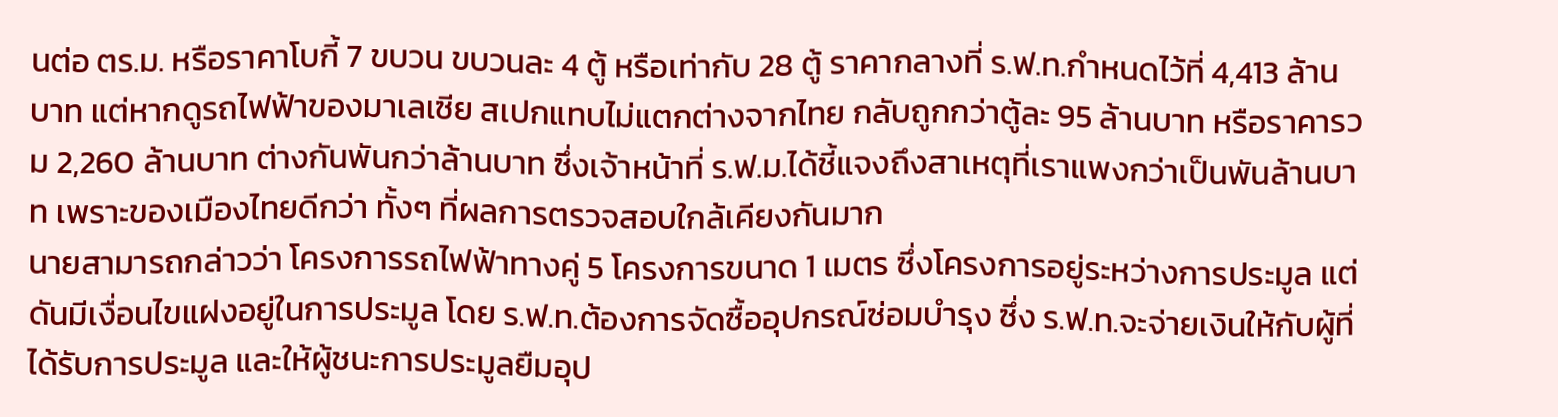นต่อ ตร.ม. หรือราคาโบกี้ 7 ขบวน ขบวนละ 4 ตู้ หรือเท่ากับ 28 ตู้ ราคากลางที่ ร.ฟ.ท.กำหนดไว้ที่ 4,413 ล้านบาท แต่หากดูรถไฟฟ้าของมาเลเซีย สเปกแทบไม่แตกต่างจากไทย กลับถูกกว่าตู้ละ 95 ล้านบาท หรือราคารวม 2,260 ล้านบาท ต่างกันพันกว่าล้านบาท ซึ่งเจ้าหน้าที่ ร.ฟ.ม.ได้ชี้แจงถึงสาเหตุที่เราแพงกว่าเป็นพันล้านบาท เพราะของเมืองไทยดีกว่า ทั้งๆ ที่ผลการตรวจสอบใกล้เคียงกันมาก
นายสามารถกล่าวว่า โครงการรถไฟฟ้าทางคู่ 5 โครงการขนาด 1 เมตร ซึ่งโครงการอยู่ระหว่างการประมูล แต่ดันมีเงื่อนไขแฝงอยู่ในการประมูล โดย ร.ฟ.ท.ต้องการจัดซื้ออุปกรณ์ซ่อมบำรุง ซึ่ง ร.ฟ.ท.จะจ่ายเงินให้กับผู้ที่ได้รับการประมูล และให้ผู้ชนะการประมูลยืมอุป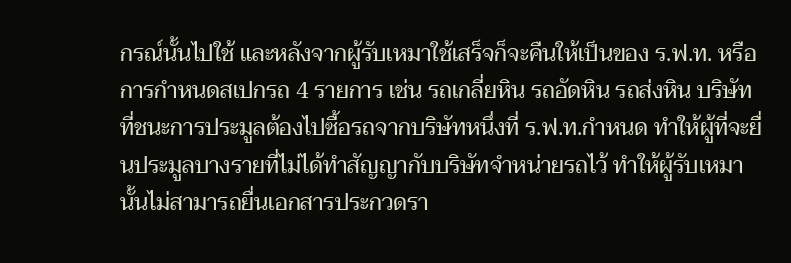กรณ์นั้นไปใช้ และหลังจากผู้รับเหมาใช้เสร็จก็จะคืนให้เป็นของ ร.ฟ.ท. หรือการกำหนดสเปกรถ 4 รายการ เช่น รถเกลี่ยหิน รถอัดหิน รถส่งหิน บริษัทที่ชนะการประมูลต้องไปซื้อรถจากบริษัทหนึ่งที่ ร.ฟ.ท.กำหนด ทำให้ผู้ที่จะยื่นประมูลบางรายที่ไม่ได้ทำสัญญากับบริษัทจำหน่ายรถไว้ ทำให้ผู้รับเหมานั้นไม่สามารถยื่นเอกสารประกวดรา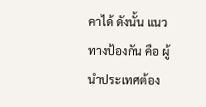คาได้ ดังนั้น แนวทางป้องกัน คือ ผู้นำประเทศต้อง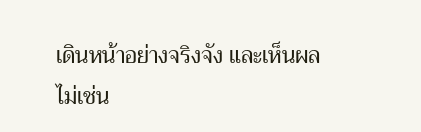เดินหน้าอย่างจริงจัง และเห็นผล ไม่เช่น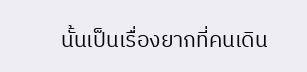นั้นเป็นเรื่องยากที่คนเดิน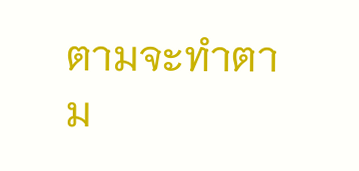ตามจะทำตาม